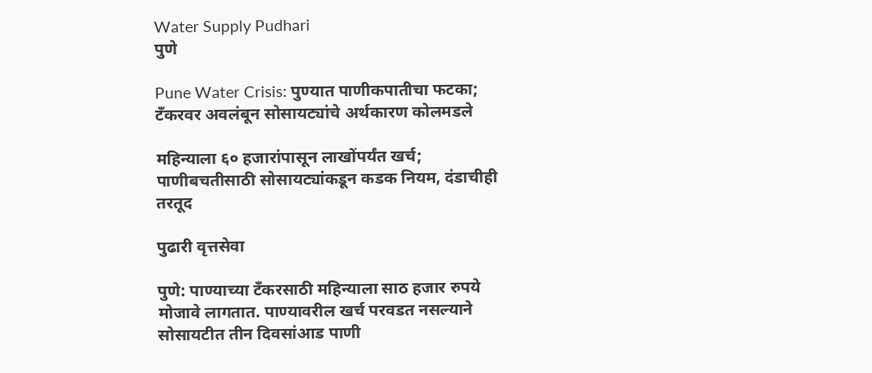Water Supply Pudhari
पुणे

Pune Water Crisis: पुण्यात पाणीकपातीचा फटका; टँकरवर अवलंबून सोसायट्यांचे अर्थकारण कोलमडले

महिन्याला ६० हजारांपासून लाखोंपर्यंत खर्च; पाणीबचतीसाठी सोसायट्यांकडून कडक नियम, दंडाचीही तरतूद

पुढारी वृत्तसेवा

पुणे: पाण्याच्या टँकरसाठी महिन्याला साठ हजार रुपये मोजावे लागतात. पाण्यावरील खर्च परवडत नसल्याने सोसायटीत तीन दिवसांआड पाणी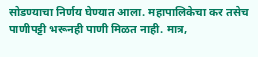सोडण्याचा निर्णय घेण्यात आला. महापालिकेचा कर तसेच पाणीपट्टी भरूनही पाणी मिळत नाही. मात्र,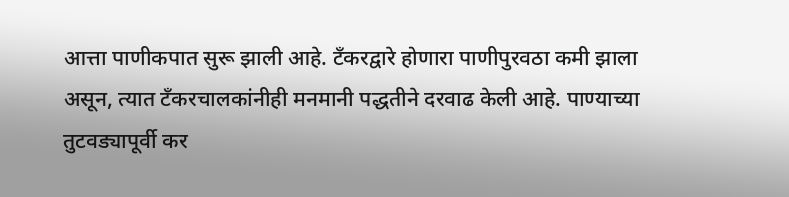आत्ता पाणीकपात सुरू झाली आहे. टँकरद्वारे होणारा पाणीपुरवठा कमी झाला असून, त्यात टँकरचालकांनीही मनमानी पद्धतीने दरवाढ केली आहे. पाण्याच्या तुटवड्यापूर्वी कर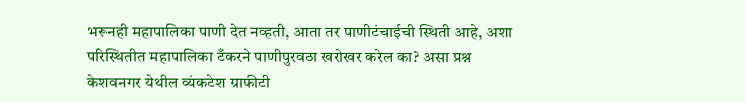भरूनही महापालिका पाणी देत नव्हती, आता तर पाणीटंचाईची स्थिती आहे, अशा परिस्थितीत महापालिका टँकरने पाणीपुरवठा खरोखर करेल का? असा प्रश्न केशवनगर येथील व्यंकटेश ग्राफीटी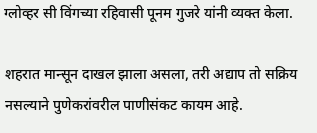ग्लोव्हर सी विंगच्या रहिवासी पूनम गुजरे यांनी व्यक्त केला.

शहरात मान्सून दाखल झाला असला, तरी अद्याप तो सक्रिय नसल्याने पुणेकरांवरील पाणीसंकट कायम आहे.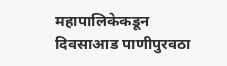महापालिकेकडून दिवसाआड पाणीपुरवठा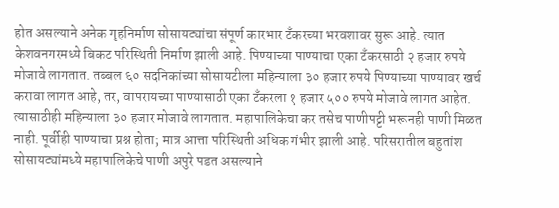होत असल्याने अनेक गृहनिर्माण सोसायट्यांचा संपूर्ण कारभार टँकरच्या भरवशावर सुरू आहे. त्यात केशवनगरमध्ये बिकट परिस्थिती निर्माण झाली आहे. पिण्याच्या पाण्याचा एका टँकरसाठी २ हजार रुपये मोजावे लागतात. तब्बल ६० सदनिकांच्या सोसायटीला महिन्याला ३० हजार रुपये पिण्याच्या पाण्यावर खर्च करावा लागत आहे, तर, वापरायच्या पाण्यासाठी एका टँकरला १ हजार ५०० रुपये मोजावे लागत आहेत. त्यासाठीही महिन्याला ३० हजार मोजावे लागतात. महापालिकेचा कर तसेच पाणीपट्टी भरूनही पाणी मिळत नाही. पूर्वीही पाण्याचा प्रश्न होता; मात्र आत्ता परिस्थिती अधिक गंभीर झाली आहे. परिसरातील बहुतांश सोसायट्यांमध्ये महापालिकेचे पाणी अपुरे पडत असल्याने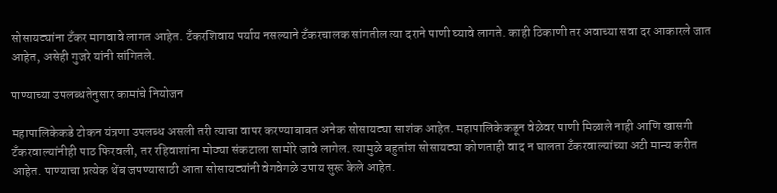सोसायट्यांना टँकर मागवावे लागत आहेत. टँकरशिवाय पर्याय नसल्याने टँकरचालक सांगतील त्या दराने पाणी घ्यावे लागते. काही ठिकाणी तर अवाच्या सवा दर आकारले जात आहेत, असेही गुजरे यांनी सांगितले.

पाण्याच्या उपलब्धतेनुसार कामांचे नियोजन

महापालिकेकडे टोकन यंत्रणा उपलब्ध असली तरी त्याचा वापर करण्याबाबत अनेक सोसायट्या साशंक आहेत. महापालिकेकडून वेळेवर पाणी मिळाले नाही आणि खासगी टँकरवाल्यांनीही पाठ फिरवली, तर रहिवाशांना मोठ्या संकटाला सामोरे जावे लागेल. त्यामुळे बहुतांश सोसायट्या कोणताही वाद न घालता टँकरवाल्यांच्या अटी मान्य करीत आहेत. पाण्याचा प्रत्येक थेंब जपण्यासाठी आता सोसायट्यांनी वेगवेगळे उपाय सुरू केले आहेत.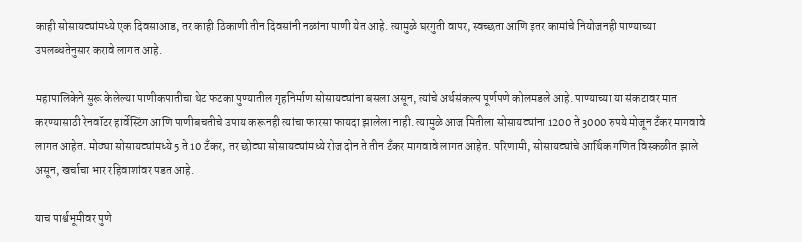काही सोसायट्यांमध्ये एक दिवसाआड, तर काही ठिकाणी तीन दिवसांनी नळांना पाणी येत आहे. त्यामुळे घरगुती वापर, स्वच्छता आणि इतर कामांचे नियोजनही पाण्याच्या उपलब्धतेनुसार करावे लागत आहे.

महापालिकेने सुरू केलेल्या पाणीकपातीचा थेट फटका पुण्यातील गृहनिर्माण सोसायट्यांना बसला असून, त्यांचे अर्थसंकल्प पूर्णपणे कोलमडले आहे. पाण्याच्या या संकटावर मात करण्यासाठी रेनवॉटर हार्वेस्टिंग आणि पाणीबचतीचे उपाय करूनही त्यांचा फारसा फायदा झालेला नाही. त्यामुळे आज मितीला सोसायट्यांना 1200 ते 3000 रुपये मोजून टँकर मागवावे लागत आहेत. मोठ्या सोसायट्यांमध्ये 5 ते 10 टँकर, तर छोट्या सोसायट्यांमध्ये रोज दोन ते तीन टँकर मागवावे लागत आहेत. परिणामी, सोसायट्यांचे आर्थिक गणित विस्कळीत झाले असून, खर्चाचा भार रहिवाशांवर पडत आहे.

याच पार्श्वभूमीवर पुणे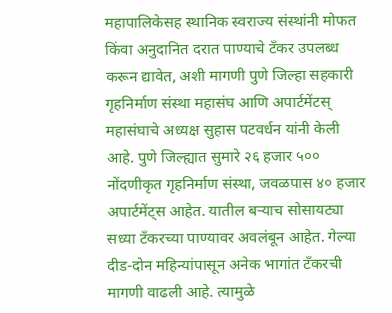महापालिकेसह स्थानिक स्वराज्य संस्थांनी मोफत किंवा अनुदानित दरात पाण्याचे टँकर उपलब्ध करून द्यावेत, अशी मागणी पुणे जिल्हा सहकारी गृहनिर्माण संस्था महासंघ आणि अपार्टमेंटस् महासंघाचे अध्यक्ष सुहास पटवर्धन यांनी केली आहे. पुणे जिल्ह्यात सुमारे २६ हजार ५०० नोंदणीकृत गृहनिर्माण संस्था, जवळपास ४० हजार अपार्टमेंट्स आहेत. यातील बऱ्याच सोसायट्या सध्या टँकरच्या पाण्यावर अवलंबून आहेत. गेल्या दीड-दोन महिन्यांपासून अनेक भागांत टँकरची मागणी वाढली आहे. त्यामुळे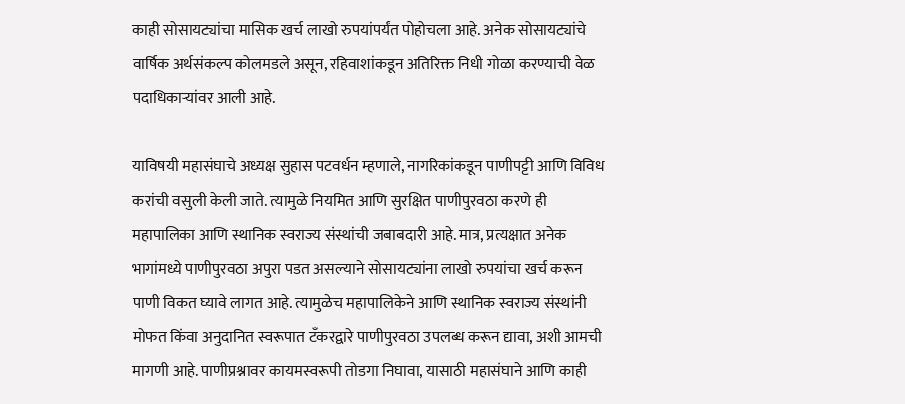काही सोसायट्यांचा मासिक खर्च लाखो रुपयांपर्यंत पोहोचला आहे. अनेक सोसायट्यांचे वार्षिक अर्थसंकल्प कोलमडले असून, रहिवाशांकडून अतिरिक्त निधी गोळा करण्याची वेळ पदाधिकाऱ्यांवर आली आहे.

याविषयी महासंघाचे अध्यक्ष सुहास पटवर्धन म्हणाले, नागरिकांकडून पाणीपट्टी आणि विविध करांची वसुली केली जाते. त्यामुळे नियमित आणि सुरक्षित पाणीपुरवठा करणे ही महापालिका आणि स्थानिक स्वराज्य संस्थांची जबाबदारी आहे. मात्र, प्रत्यक्षात अनेक भागांमध्ये पाणीपुरवठा अपुरा पडत असल्याने सोसायट्यांना लाखो रुपयांचा खर्च करून पाणी विकत घ्यावे लागत आहे. त्यामुळेच महापालिकेने आणि स्थानिक स्वराज्य संस्थांनी मोफत किंवा अनुदानित स्वरूपात टँकरद्वारे पाणीपुरवठा उपलब्ध करून द्यावा, अशी आमची मागणी आहे. पाणीप्रश्नावर कायमस्वरूपी तोडगा निघावा, यासाठी महासंघाने आणि काही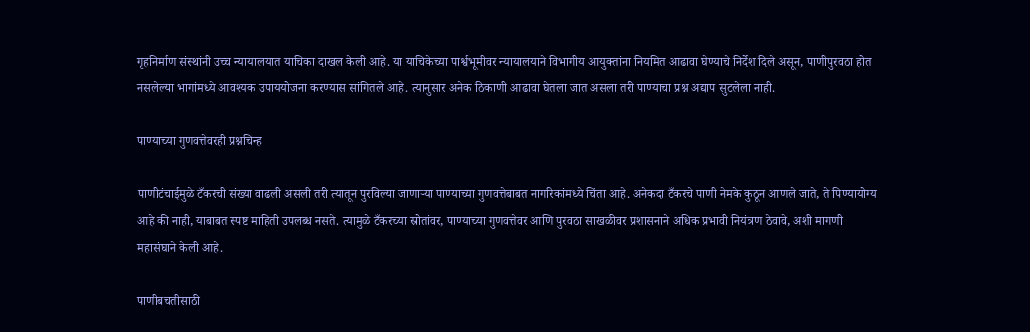गृहनिर्माण संस्थांनी उच्च न्यायालयात याचिका दाखल केली आहे. या याचिकेच्या पार्श्वभूमीवर न्यायालयाने विभागीय आयुक्तांना नियमित आढावा घेण्याचे निर्देश दिले असून, पाणीपुरवठा होत नसलेल्या भागांमध्ये आवश्यक उपाययोजना करण्यास सांगितले आहे. त्यानुसार अनेक ठिकाणी आढावा घेतला जात असला तरी पाण्याचा प्रश्न अद्याप सुटलेला नाही.

पाण्याच्या गुणवत्तेवरही प्रश्नचिन्ह

पाणीटंचाईमुळे टँकरची संख्या वाढली असली तरी त्यातून पुरविल्या जाणाऱ्या पाण्याच्या गुणवत्तेबाबत नागरिकांमध्ये चिंता आहे. अनेकदा टँकरचे पाणी नेमके कुठून आणले जाते, ते पिण्यायोग्य आहे की नाही, याबाबत स्पष्ट माहिती उपलब्ध नसते. त्यामुळे टँकरच्या स्रोतांवर, पाण्याच्या गुणवत्तेवर आणि पुरवठा साखळीवर प्रशासनाने अधिक प्रभावी नियंत्रण ठेवावे, अशी मागणी महासंघाने केली आहे.

पाणीबचतीसाठी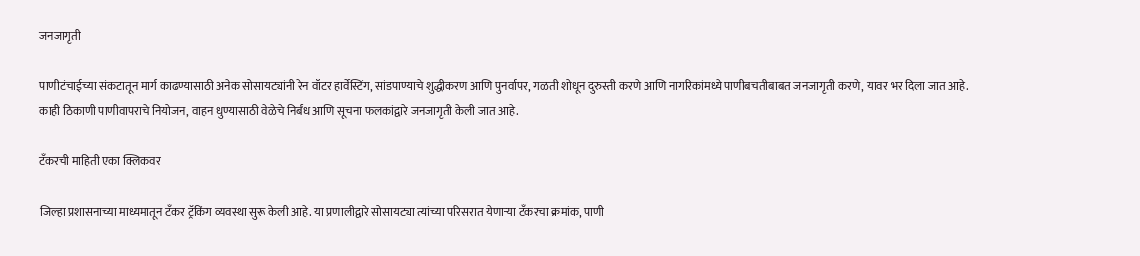जनजागृती

पाणीटंचाईच्या संकटातून मार्ग काढण्यासाठी अनेक सोसायट्यांनी रेन वॉटर हार्वेस्टिंग, सांडपाण्याचे शुद्धीकरण आणि पुनर्वापर, गळती शोधून दुरुस्ती करणे आणि नागरिकांमध्ये पाणीबचतीबाबत जनजागृती करणे, यावर भर दिला जात आहे. काही ठिकाणी पाणीवापराचे नियोजन, वाहन धुण्यासाठी वेळेचे निर्बंध आणि सूचना फलकांद्वारे जनजागृती केली जात आहे.

टँकरची माहिती एका क्लिकवर

जिल्हा प्रशासनाच्या माध्यमातून टँकर ट्रॅकिंग व्यवस्था सुरू केली आहे. या प्रणालीद्वारे सोसायट्या त्यांच्या परिसरात येणाऱ्या टँकरचा क्रमांक, पाणी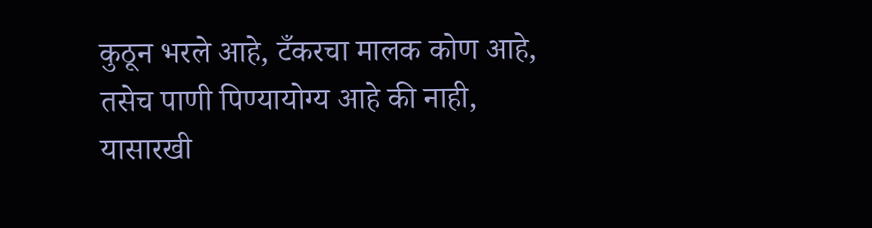कुठून भरले आहे, टँकरचा मालक कोण आहे, तसेच पाणी पिण्यायोग्य आहे की नाही, यासारखी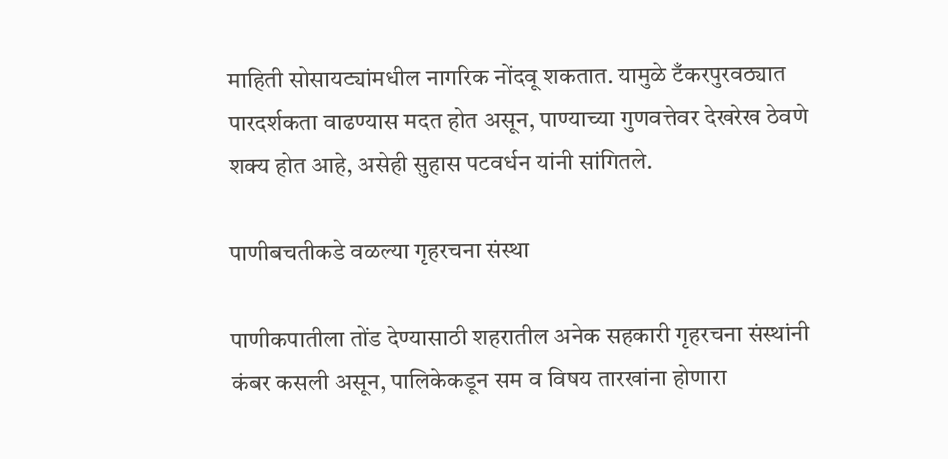माहिती सोसायट्यांमधील नागरिक नोंदवू शकतात. यामुळे टँकरपुरवठ्यात पारदर्शकता वाढण्यास मदत होत असून, पाण्याच्या गुणवत्तेवर देखरेख ठेवणे शक्य होत आहे, असेही सुहास पटवर्धन यांनी सांगितले.

पाणीबचतीकडे वळल्या गृहरचना संस्था

पाणीकपातीला तोंड देण्यासाठी शहरातील अनेक सहकारी गृहरचना संस्थांनी कंबर कसली असून, पालिकेकडून सम व विषय तारखांना होणारा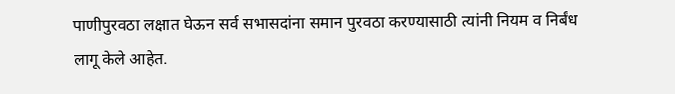पाणीपुरवठा लक्षात घेऊन सर्व सभासदांना समान पुरवठा करण्यासाठी त्यांनी नियम व निर्बंध लागू केले आहेत.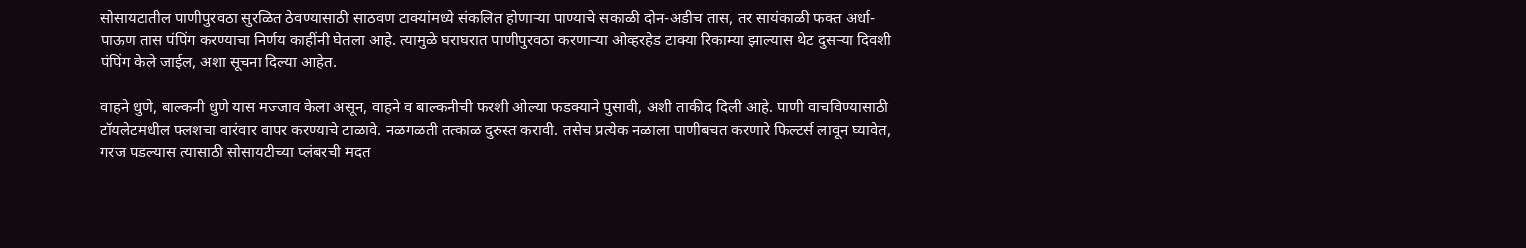सोसायटातील पाणीपुरवठा सुरळित ठेवण्यासाठी साठवण टाक्यांमध्ये संकलित होणाऱ्या पाण्याचे सकाळी दोन-अडीच तास, तर सायंकाळी फक्त अर्धा-पाऊण तास पंपिंग करण्याचा निर्णय काहींनी घेतला आहे. त्यामुळे घराघरात पाणीपुरवठा करणाऱ्या ओव्हरहेड टाक्या रिकाम्या झाल्यास थेट दुसऱ्या दिवशी पंपिंग केले जाईल, अशा सूचना दिल्या आहेत.

वाहने धुणे, बाल्कनी धुणे यास मज्जाव केला असून, वाहने व बाल्कनीची फरशी ओल्या फडक्याने पुसावी, अशी ताकीद दिली आहे. पाणी वाचविण्यासाठी टॉयलेटमधील फ्लशचा वारंवार वापर करण्याचे टाळावे. नळगळती तत्काळ दुरुस्त करावी. तसेच प्रत्येक नळाला पाणीबचत करणारे फिल्टर्स लावून घ्यावेत, गरज पडल्यास त्यासाठी सोसायटीच्या प्लंबरची मदत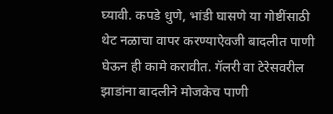घ्यावी. कपडे धुणे, भांडी घासणे या गोष्टींसाठी थेट नळाचा वापर करण्याऐवजी बादलीत पाणी घेऊन ही कामे करावीत. गॅलरी वा टेरेसवरील झाडांना बादलीने मोजकेच पाणी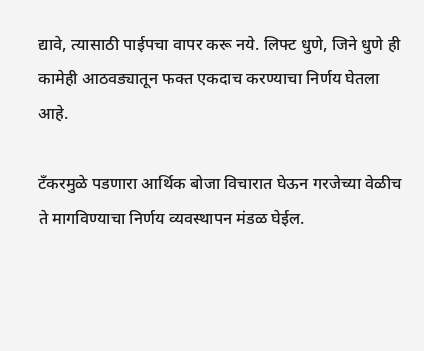द्यावे, त्यासाठी पाईपचा वापर करू नये. लिफ्ट धुणे, जिने धुणे ही कामेही आठवड्यातून फक्त एकदाच करण्याचा निर्णय घेतला आहे.

टँकरमुळे पडणारा आर्थिक बोजा विचारात घेऊन गरजेच्या वेळीच ते मागविण्याचा निर्णय व्यवस्थापन मंडळ घेईल.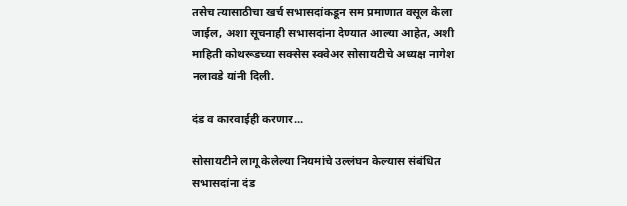तसेच त्यासाठीचा खर्च सभासदांकडून सम प्रमाणात वसूल केला जाईल, अशा सूचनाही सभासदांना देण्यात आल्या आहेत, अशी माहिती कोथरूडच्या सक्सेस स्क्वेअर सोसायटीचे अध्यक्ष नागेश नलावडे यांनी दिली.

दंड व कारवाईही करणार...

सोसायटीने लागू केलेल्या नियमांचे उल्लंघन केल्यास संबंधित सभासदांना दंड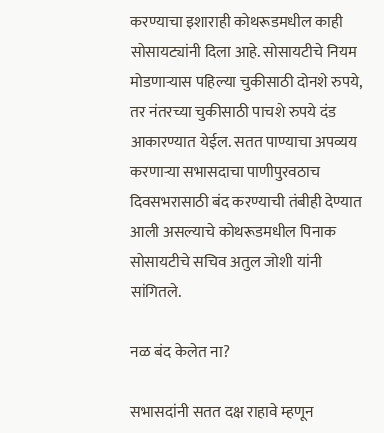करण्याचा इशाराही कोथरूडमधील काही सोसायट्यांनी दिला आहे. सोसायटीचे नियम मोडणाऱ्यास पहिल्या चुकीसाठी दोनशे रुपये, तर नंतरच्या चुकीसाठी पाचशे रुपये दंड आकारण्यात येईल. सतत पाण्याचा अपव्यय करणाऱ्या सभासदाचा पाणीपुरवठाच दिवसभरासाठी बंद करण्याची तंबीही देण्यात आली असल्याचे कोथरूडमधील पिनाक सोसायटीचे सचिव अतुल जोशी यांनी सांगितले.

नळ बंद केलेत ना?

सभासदांनी सतत दक्ष राहावे म्हणून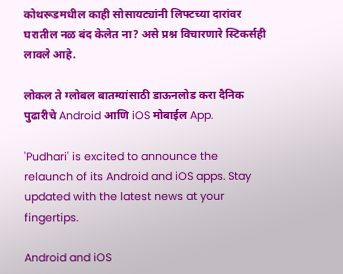कोथरूडमधील काही सोसायट्यांनी लिफ्टच्या दारांवर घरातील नळ बंद केलेत ना? असे प्रश्न विचारणारे स्टिकर्सही लावले आहे.

लोकल ते ग्लोबल बातम्यांसाठी डाऊनलोड करा दैनिक पुढारीचे Android आणि iOS मोबाईल App.

'Pudhari' is excited to announce the relaunch of its Android and iOS apps. Stay updated with the latest news at your fingertips.

Android and iOS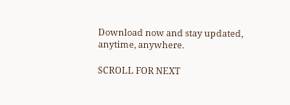Download now and stay updated, anytime, anywhere.

SCROLL FOR NEXT